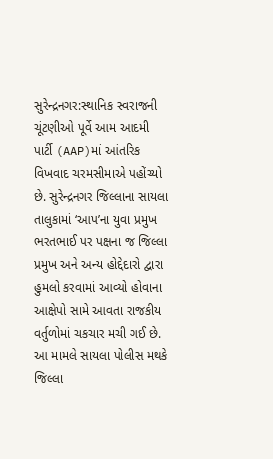સુરેન્દ્રનગર:સ્થાનિક સ્વરાજની ચૂંટણીઓ પૂર્વે આમ આદમી પાર્ટી (AAP)માં આંતરિક વિખવાદ ચરમસીમાએ પહોંચ્યો છે. સુરેન્દ્રનગર જિલ્લાના સાયલા તાલુકામાં ‘આપ’ના યુવા પ્રમુખ ભરતભાઈ પર પક્ષના જ જિલ્લા પ્રમુખ અને અન્ય હોદ્દેદારો દ્વારા હુમલો કરવામાં આવ્યો હોવાના આક્ષેપો સામે આવતા રાજકીય વર્તુળોમાં ચકચાર મચી ગઈ છે. આ મામલે સાયલા પોલીસ મથકે જિલ્લા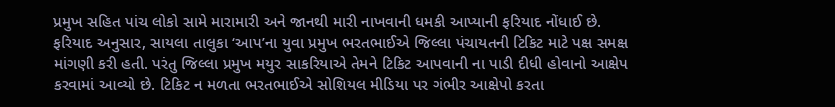પ્રમુખ સહિત પાંચ લોકો સામે મારામારી અને જાનથી મારી નાખવાની ધમકી આપ્યાની ફરિયાદ નોંધાઈ છે.
ફરિયાદ અનુસાર, સાયલા તાલુકા ‘આપ’ના યુવા પ્રમુખ ભરતભાઈએ જિલ્લા પંચાયતની ટિકિટ માટે પક્ષ સમક્ષ માંગણી કરી હતી. પરંતુ જિલ્લા પ્રમુખ મયુર સાકરિયાએ તેમને ટિકિટ આપવાની ના પાડી દીધી હોવાનો આક્ષેપ કરવામાં આવ્યો છે. ટિકિટ ન મળતા ભરતભાઈએ સોશિયલ મીડિયા પર ગંભીર આક્ષેપો કરતા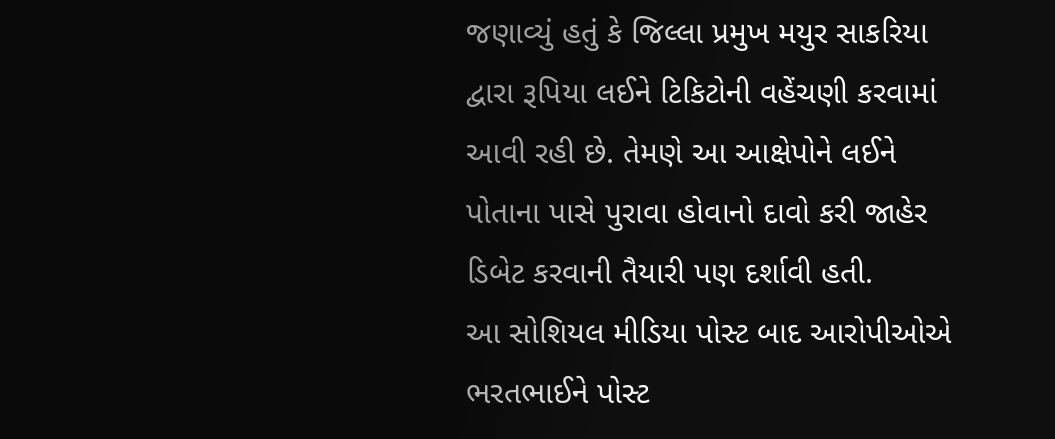જણાવ્યું હતું કે જિલ્લા પ્રમુખ મયુર સાકરિયા દ્વારા રૂપિયા લઈને ટિકિટોની વહેંચણી કરવામાં આવી રહી છે. તેમણે આ આક્ષેપોને લઈને પોતાના પાસે પુરાવા હોવાનો દાવો કરી જાહેર ડિબેટ કરવાની તૈયારી પણ દર્શાવી હતી.
આ સોશિયલ મીડિયા પોસ્ટ બાદ આરોપીઓએ ભરતભાઈને પોસ્ટ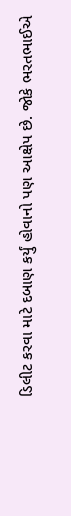ડિલીટ કરવા માટે દબાણ કર્યું હોવાનો પણ આક્ષેપ છે. જોકે ભરતભાઈએ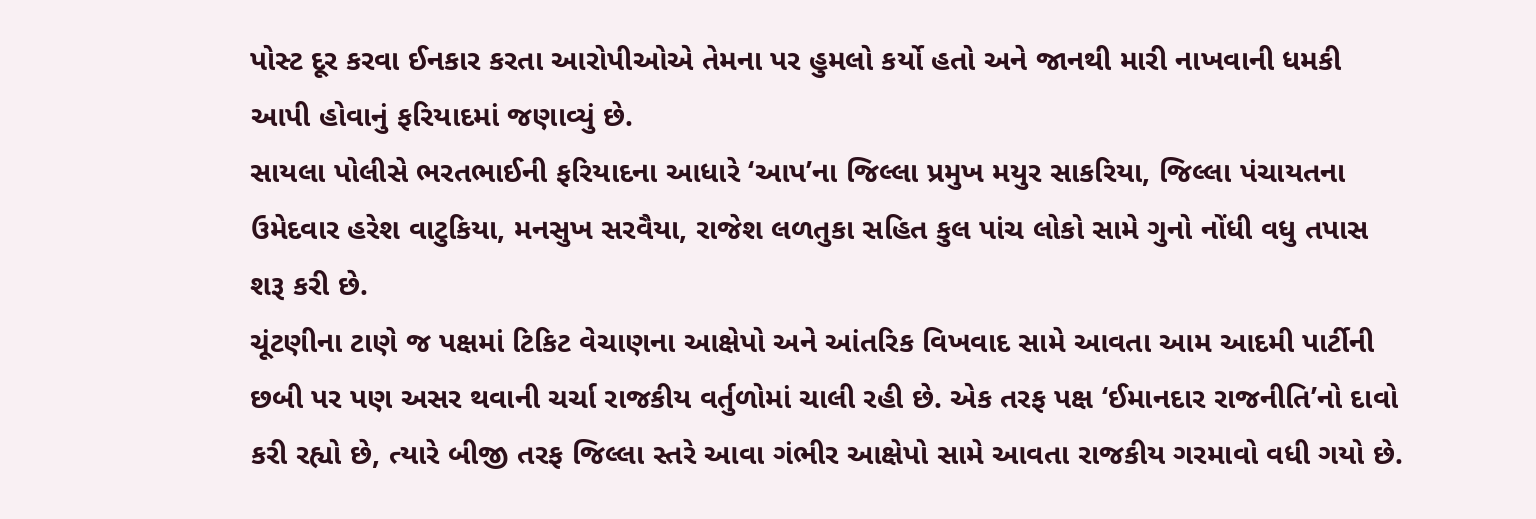પોસ્ટ દૂર કરવા ઈનકાર કરતા આરોપીઓએ તેમના પર હુમલો કર્યો હતો અને જાનથી મારી નાખવાની ધમકી આપી હોવાનું ફરિયાદમાં જણાવ્યું છે.
સાયલા પોલીસે ભરતભાઈની ફરિયાદના આધારે ‘આપ’ના જિલ્લા પ્રમુખ મયુર સાકરિયા, જિલ્લા પંચાયતના ઉમેદવાર હરેશ વાટુકિયા, મનસુખ સરવૈયા, રાજેશ લળતુકા સહિત કુલ પાંચ લોકો સામે ગુનો નોંધી વધુ તપાસ શરૂ કરી છે.
ચૂંટણીના ટાણે જ પક્ષમાં ટિકિટ વેચાણના આક્ષેપો અને આંતરિક વિખવાદ સામે આવતા આમ આદમી પાર્ટીની છબી પર પણ અસર થવાની ચર્ચા રાજકીય વર્તુળોમાં ચાલી રહી છે. એક તરફ પક્ષ ‘ઈમાનદાર રાજનીતિ’નો દાવો કરી રહ્યો છે, ત્યારે બીજી તરફ જિલ્લા સ્તરે આવા ગંભીર આક્ષેપો સામે આવતા રાજકીય ગરમાવો વધી ગયો છે.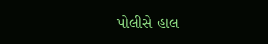પોલીસે હાલ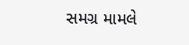સમગ્ર મામલે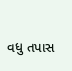વધુ તપાસ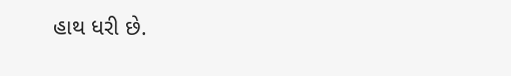હાથ ધરી છે.